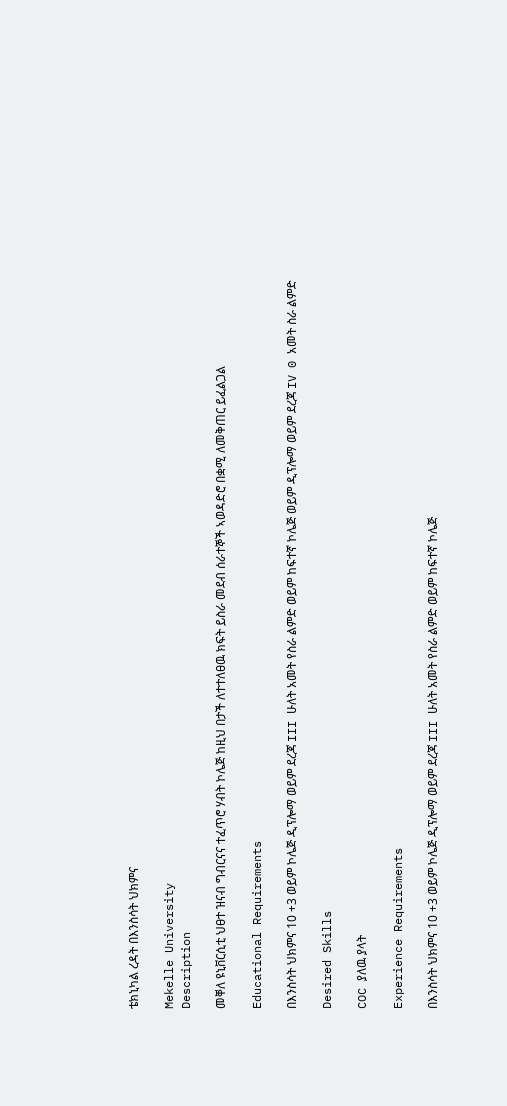ቴክኒካል ረዳት በእንስሳት ህክምና

Mekelle University
Description

መቐለ ዩኒቨርሲቲ ህፀተ ዝናብ ግብርናና ተፈጥሮ ሃብት ኮሌጅ ከዚህ በታች ለተተለፀዉ ክፍት ይስራ መደብ ሰራተኞች ኣወዳድሮ በቋሚ ለመቅጠር ይፈልጋል

Educational Requirements

በእንስሳት ህክምና 10 +3 ወይም ኮሌጅ ዲፕሎማ ወይም ደረጃ III ሁለት አመት የስራ ልምድ ወይም ከፍተኛ ኮሌጅ ወይም ዲፕሎማ ወይም ደረጃ IV 0 አመት ስራ ልምድ

Desired Skills

COC ያለዉ ያላት

Experience Requirements

በእንስሳት ህክምና 10 +3 ወይም ኮሌጅ ዲፕሎማ ወይም ደረጃ III ሁለት አመት የስራ ልምድ ወይም ከፍተኛ ኮሌጅ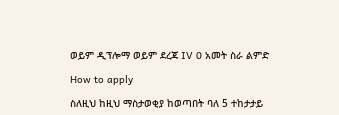ወይም ዲፕሎማ ወይም ደረጃ IV 0 አመት ስራ ልምድ

How to apply

ስለዚህ ከዚህ ማስታወቂያ ከወጣበት ባለ 5 ተከታታይ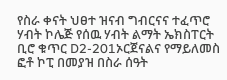የስራ ቀናት ህፀተ ዝናብ ግብርናና ተፈጥሮ ሃብት ኮሌጅ የሰዉ ሃብት ልማት ኤክስፐርት ቢሮ ቁጥር D2-201ኦርጀናልና የማይለመስ ፎቶ ኮፒ በመያዝ በስራ ሰዓት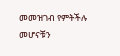መመዝገብ የምትችሉ መሆናቹን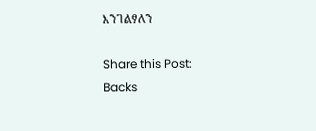እንገልፃለን

Share this Post:
Backs